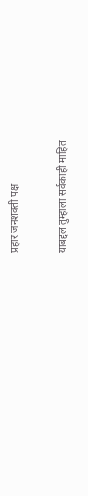प्रहार जनशक्ती पक्ष

याबद्दल तुम्हाला सर्वकाही माहित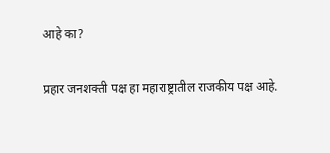आहे का?

प्रहार जनशक्ती पक्ष हा महाराष्ट्रातील राजकीय पक्ष आहे.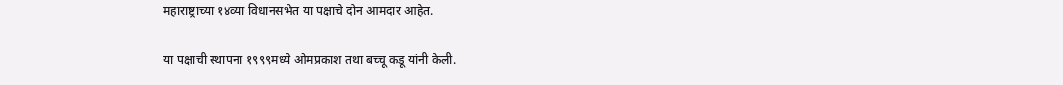महाराष्ट्राच्या १४व्या विधानसभेत या पक्षाचे दोन आमदार आहेत.

या पक्षाची स्थापना १९९९मध्ये ओमप्रकाश तथा बच्चू कडू यांनी केली.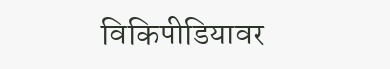विकिपीडियावर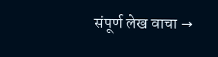संपूर्ण लेख वाचा →